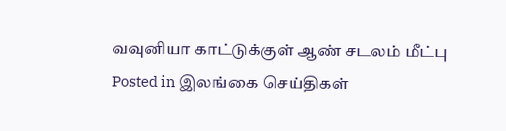வவுனியா காட்டுக்குள் ஆண் சடலம் மீட்பு
Posted in இலங்கை செய்திகள்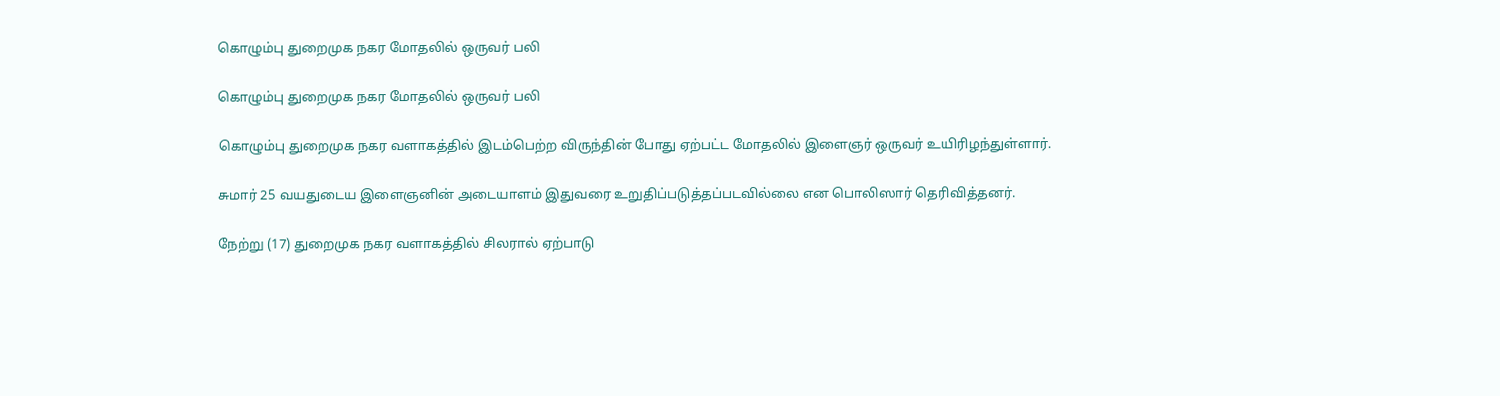கொழும்பு துறைமுக நகர மோதலில் ஒருவர் பலி

கொழும்பு துறைமுக நகர மோதலில் ஒருவர் பலி

கொழும்பு துறைமுக நகர வளாகத்தில் இடம்பெற்ற விருந்தின் போது ஏற்பட்ட மோதலில் இளைஞர் ஒருவர் உயிரிழந்துள்ளார்.

சுமார் 25 வயதுடைய இளைஞனின் அடையாளம் இதுவரை உறுதிப்படுத்தப்படவில்லை என பொலிஸார் தெரிவித்தனர்.

நேற்று (17) துறைமுக நகர வளாகத்தில் சிலரால் ஏற்பாடு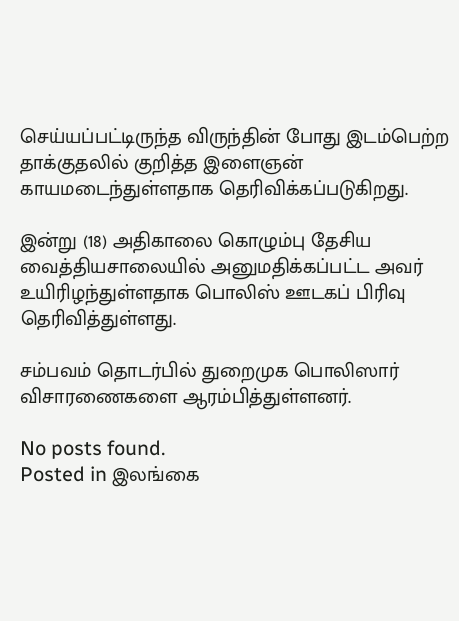செய்யப்பட்டிருந்த விருந்தின் போது இடம்பெற்ற தாக்குதலில் குறித்த இளைஞன் காயமடைந்துள்ளதாக தெரிவிக்கப்படுகிறது.

இன்று (18) அதிகாலை கொழும்பு தேசிய வைத்தியசாலையில் அனுமதிக்கப்பட்ட அவர் உயிரிழந்துள்ளதாக பொலிஸ் ஊடகப் பிரிவு தெரிவித்துள்ளது.

சம்பவம் தொடர்பில் துறைமுக பொலிஸார் விசாரணைகளை ஆரம்பித்துள்ளனர்.

No posts found.
Posted in இலங்கை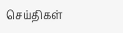செய்திகள்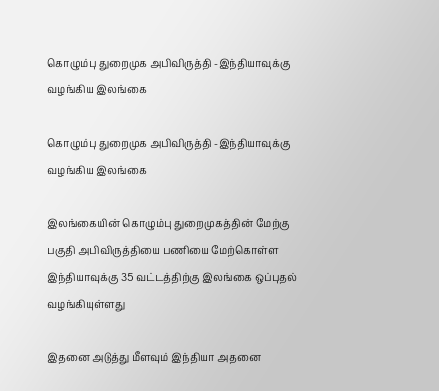கொழும்பு துறைமுக அபிவிருத்தி -இந்தியாவுக்கு வழங்கிய இலங்கை

கொழும்பு துறைமுக அபிவிருத்தி -இந்தியாவுக்கு வழங்கிய இலங்கை

இலங்கையின் கொழும்பு துறைமுகத்தின் மேற்கு பகுதி அபிவிருத்தியை பணியை மேற்கொள்ள இந்தியாவுக்கு 35 வட்டத்திற்கு இலங்கை ஒப்புதல் வழங்கியுள்ளது

இதனை அடுத்து மீளவும் இந்தியா அதனை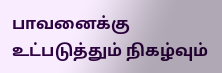பாவனைக்கு உட்படுத்தும் நிகழ்வும்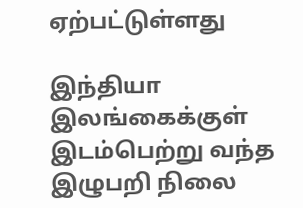ஏற்பட்டுள்ளது

இந்தியா இலங்கைக்குள் இடம்பெற்று வந்த இழுபறி நிலை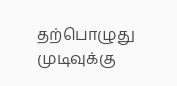தற்பொழுது முடிவுக்கு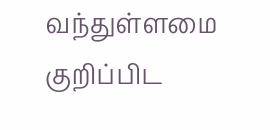வந்துள்ளமை குறிப்பிட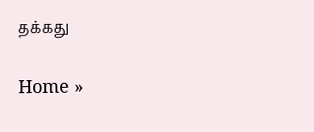தக்கது

Home »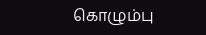கொழும்பு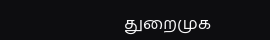துறைமுக